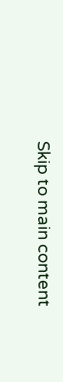Skip to main content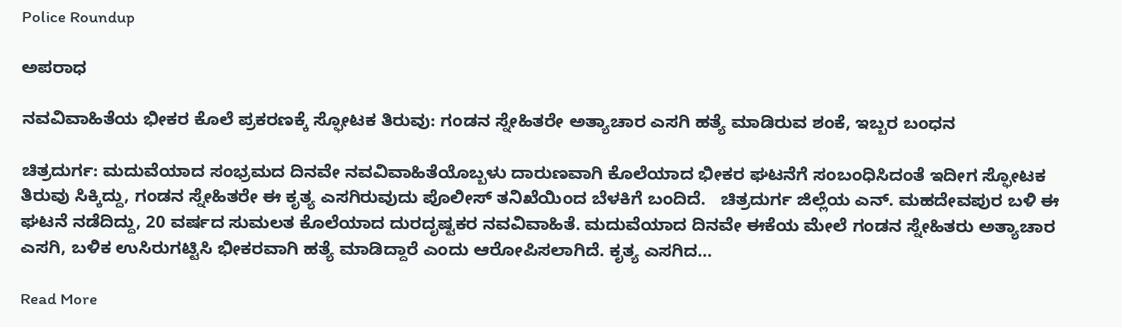Police Roundup

ಅಪರಾಧ

ನವವಿವಾಹಿತೆಯ ಭೀಕರ ಕೊಲೆ ಪ್ರಕರಣಕ್ಕೆ ಸ್ಫೋಟಕ ತಿರುವು: ಗಂಡನ ಸ್ನೇಹಿತರೇ ಅತ್ಯಾಚಾರ ಎಸಗಿ ಹತ್ಯೆ ಮಾಡಿರುವ ಶಂಕೆ, ಇಬ್ಬರ ಬಂಧನ

ಚಿತ್ರದುರ್ಗ: ಮದುವೆಯಾದ ಸಂಭ್ರಮದ ದಿನವೇ ನವವಿವಾಹಿತೆಯೊಬ್ಬಳು ದಾರುಣವಾಗಿ ಕೊಲೆಯಾದ ಭೀಕರ ಘಟನೆಗೆ ಸಂಬಂಧಿಸಿದಂತೆ ಇದೀಗ ಸ್ಫೋಟಕ ತಿರುವು ಸಿಕ್ಕಿದ್ದು, ಗಂಡನ ಸ್ನೇಹಿತರೇ ಈ ಕೃತ್ಯ ಎಸಗಿರುವುದು ಪೊಲೀಸ್ ತನಿಖೆಯಿಂದ ಬೆಳಕಿಗೆ ಬಂದಿದೆ.   ಚಿತ್ರದುರ್ಗ ಜಿಲ್ಲೆಯ ಎನ್. ಮಹದೇವಪುರ ಬಳಿ ಈ ಘಟನೆ ನಡೆದಿದ್ದು, 20 ವರ್ಷದ ಸುಮಲತ ಕೊಲೆಯಾದ ದುರದೃಷ್ಟಕರ ನವವಿವಾಹಿತೆ. ಮದುವೆಯಾದ ದಿನವೇ ಈಕೆಯ ಮೇಲೆ ಗಂಡನ ಸ್ನೇಹಿತರು ಅತ್ಯಾಚಾರ ಎಸಗಿ, ಬಳಿಕ ಉಸಿರುಗಟ್ಟಿಸಿ ಭೀಕರವಾಗಿ ಹತ್ಯೆ ಮಾಡಿದ್ದಾರೆ ಎಂದು ಆರೋಪಿಸಲಾಗಿದೆ. ಕೃತ್ಯ ಎಸಗಿದ…

Read More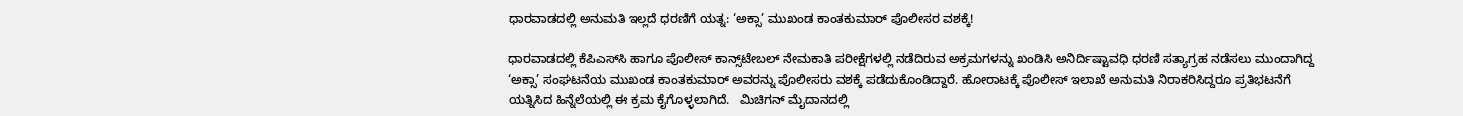ಧಾರವಾಡದಲ್ಲಿ ಅನುಮತಿ ಇಲ್ಲದೆ ಧರಣಿಗೆ ಯತ್ನ: ‘ಅಕ್ಸಾ’ ಮುಖಂಡ ಕಾಂತಕುಮಾರ್‌ ಪೊಲೀಸರ ವಶಕ್ಕೆ!

ಧಾರವಾಡದಲ್ಲಿ ಕೆಪಿಎಸ್‌ಸಿ ಹಾಗೂ ಪೊಲೀಸ್ ಕಾನ್ಸ್‌ಟೇಬಲ್ ನೇಮಕಾತಿ ಪರೀಕ್ಷೆಗಳಲ್ಲಿ ನಡೆದಿರುವ ಅಕ್ರಮಗಳನ್ನು ಖಂಡಿಸಿ ಅನಿರ್ದಿಷ್ಟಾವಧಿ ಧರಣಿ ಸತ್ಯಾಗ್ರಹ ನಡೆಸಲು ಮುಂದಾಗಿದ್ದ ‘ಅಕ್ಸಾ’ ಸಂಘಟನೆಯ ಮುಖಂಡ ಕಾಂತಕುಮಾರ್ ಅವರನ್ನು ಪೊಲೀಸರು ವಶಕ್ಕೆ ಪಡೆದುಕೊಂಡಿದ್ದಾರೆ. ಹೋರಾಟಕ್ಕೆ ಪೊಲೀಸ್ ಇಲಾಖೆ ಅನುಮತಿ ನಿರಾಕರಿಸಿದ್ದರೂ ಪ್ರತಿಭಟನೆಗೆ ಯತ್ನಿಸಿದ ಹಿನ್ನೆಲೆಯಲ್ಲಿ ಈ ಕ್ರಮ ಕೈಗೊಳ್ಳಲಾಗಿದೆ.   ಮಿಚಿಗನ್ ಮೈದಾನದಲ್ಲಿ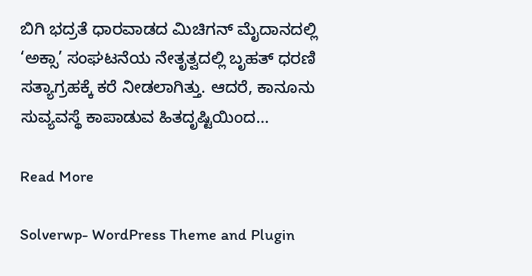ಬಿಗಿ ಭದ್ರತೆ ಧಾರವಾಡದ ಮಿಚಿಗನ್ ಮೈದಾನದಲ್ಲಿ ‘ಅಕ್ಸಾ’ ಸಂಘಟನೆಯ ನೇತೃತ್ವದಲ್ಲಿ ಬೃಹತ್ ಧರಣಿ ಸತ್ಯಾಗ್ರಹಕ್ಕೆ ಕರೆ ನೀಡಲಾಗಿತ್ತು. ಆದರೆ, ಕಾನೂನು ಸುವ್ಯವಸ್ಥೆ ಕಾಪಾಡುವ ಹಿತದೃಷ್ಟಿಯಿಂದ…

Read More

Solverwp- WordPress Theme and Plugin